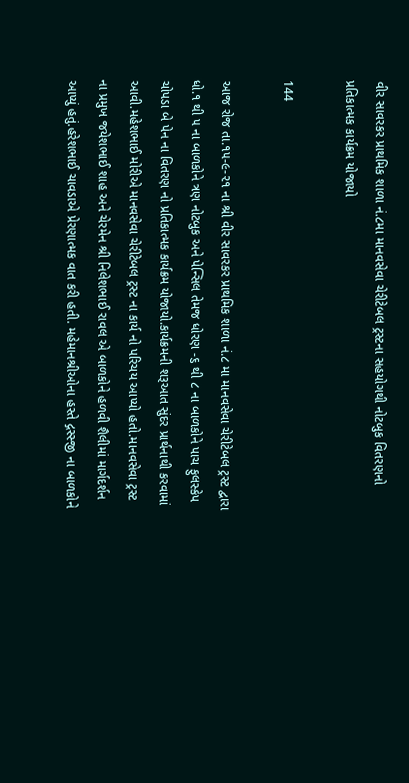વીર સાવરકર પ્રાથમિક શાળા નં.૮મા માનવસેવા ચેરીટેબલ ટ્રસ્ટના સહયોગથી નોટબુક વિતરણનો પ્રતિકાત્મક કાર્યક્રમ યોજાયો

144

આજ રોજ તા.૧૫-૯-૨૧ ના શ્રી વીર સાવરકર પ્રાથમિક શાળા નં.૮ મા માનવસેવા ચેરીટેબલ ટ્રસ્ટ દ્વારા ધો.૧ થી ૫ ના બાળકોને ત્રણ નોટબુક અને પેન્સિલ તેમજ ધોરણ -૬ થી ૮ ના બાળકોને પાચ ફુલસ્કેપ ચોપડા બે પેન ના વિતરણ નો પ્રતિકાત્મક કાર્યક્રમ યોજાયો.કાર્યક્રમની શરૂઆત સુંદર પ્રાર્થનાથી કરવામાં આવી.મહેશભાઈ મોરીએ માનવસેવા ચેરીટેબલ ટ્રસ્ટ ના કાર્ય નો પરિચય આપ્યો હતો.માનવસેવા ટ્રસ્ટ ના પ્રમુખ જયેશભાઈ શાહ અને ચેરમેન શ્રી નિલેશભાઈ રાવલ એ બાળકોને હળવી શૈલીમાં માર્ગદર્શન આપ્યું હતું.હરેશભાઈ ચાવડાએ પ્રેરણાત્મક વાત કરી હતી. મહેમાનશ્રીઓના હસ્તે દ્ગસ્સ્જી ના બાળકોને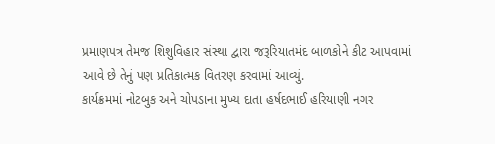પ્રમાણપત્ર તેમજ શિશુવિહાર સંસ્થા દ્વારા જરૂરિયાતમંદ બાળકોને કીટ આપવામાં આવે છે તેનું પણ પ્રતિકાત્મક વિતરણ કરવામાં આવ્યું.
કાર્યક્રમમાં નોટબુક અને ચોપડાના મુખ્ય દાતા હર્ષદભાઈ હરિયાણી નગર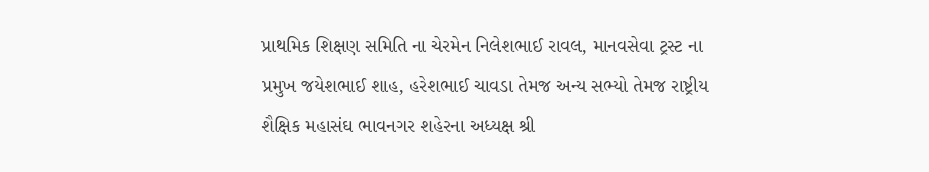પ્રાથમિક શિક્ષણ સમિતિ ના ચેરમેન નિલેશભાઈ રાવલ, માનવસેવા ટ્રસ્ટ ના પ્રમુખ જયેશભાઈ શાહ, હરેશભાઈ ચાવડા તેમજ અન્ય સભ્યો તેમજ રાષ્ટ્રીય શૈક્ષિક મહાસંઘ ભાવનગર શહેરના અધ્યક્ષ શ્રી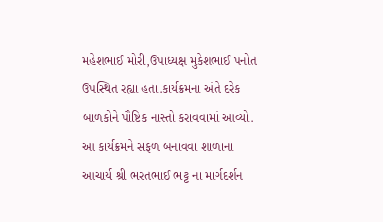મહેશભાઈ મોરી,ઉપાધ્યક્ષ મુકેશભાઈ પનોત ઉપસ્થિત રહ્યા હતા.કાર્યક્રમના અંતે દરેક બાળકોને પૌષ્ટિક નાસ્તો કરાવવામાં આવ્યો. આ કાર્યક્રમને સફળ બનાવવા શાળાના આચાર્ય શ્રી ભરતભાઈ ભટ્ટ ના માર્ગદર્શન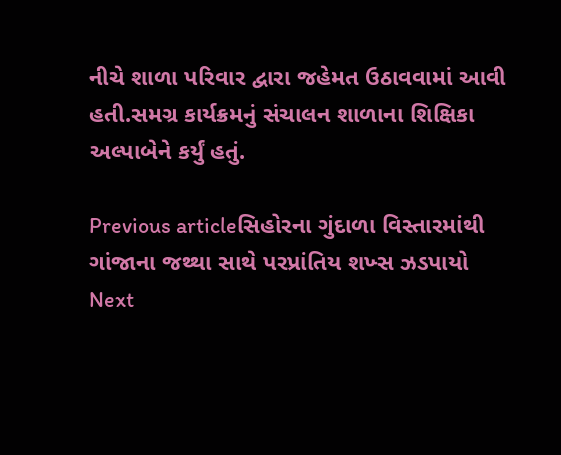નીચે શાળા પરિવાર દ્વારા જહેમત ઉઠાવવામાં આવી હતી.સમગ્ર કાર્યક્રમનું સંચાલન શાળાના શિક્ષિકા અલ્પાબેને કર્યું હતું.

Previous articleસિહોરના ગુંદાળા વિસ્તારમાંથી ગાંજાના જથ્થા સાથે પરપ્રાંતિય શખ્સ ઝડપાયો
Next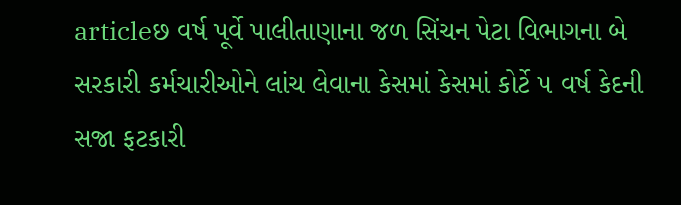articleછ વર્ષ પૂર્વે પાલીતાણાના જળ સિંચન પેટા વિભાગના બે સરકારી કર્મચારીઓને લાંચ લેવાના કેસમાં કેસમાં કોર્ટે ૫ વર્ષ કેદની સજા ફટકારી